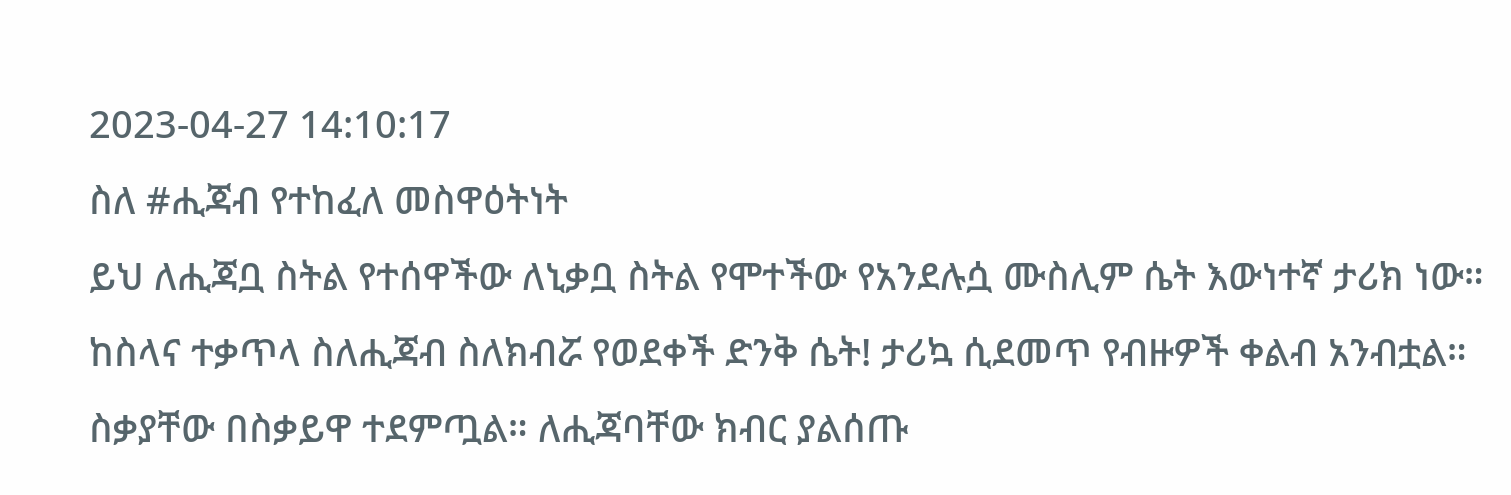2023-04-27 14:10:17
ስለ #ሒጃብ የተከፈለ መስዋዕትነት
ይህ ለሒጃቧ ስትል የተሰዋችው ለኒቃቧ ስትል የሞተችው የአንደሉሷ ሙስሊም ሴት እውነተኛ ታሪክ ነው። ከስላና ተቃጥላ ስለሒጃብ ስለክብሯ የወደቀች ድንቅ ሴት! ታሪኳ ሲደመጥ የብዙዎች ቀልብ አንብቷል። ስቃያቸው በስቃይዋ ተደምጧል። ለሒጃባቸው ክብር ያልሰጡ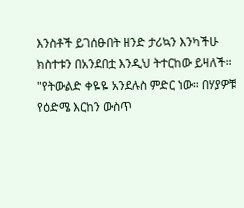እንስቶች ይገሰፁበት ዘንድ ታሪኳን እንካችሁ
ክስተቱን በአንደበቷ እንዲህ ትተርከው ይዛለች።
"የትውልድ ቀዬዬ አንደሉስ ምድር ነው። በሃያዎቹ የዕድሜ እርከን ውስጥ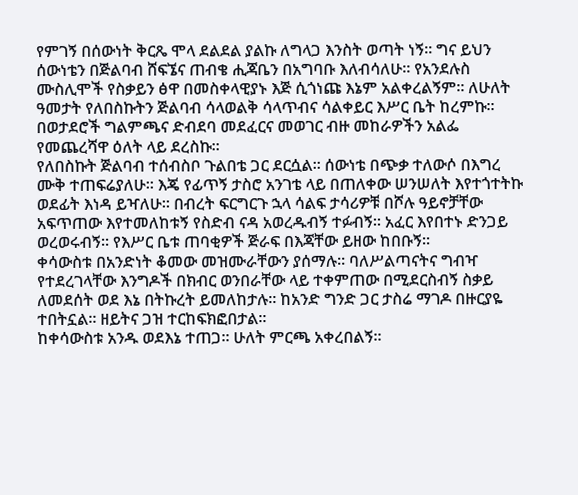የምገኝ በሰውነት ቅርጼ ሞላ ደልደል ያልኩ ለግላጋ እንስት ወጣት ነኝ። ግና ይህን ሰውነቴን በጅልባብ ሸፍኜና ጠብቄ ሒጃቤን በአግባቡ እለብሳለሁ። የአንደሉስ ሙስሊሞች የስቃይን ፅዋ በመስቀላዊያኑ እጅ ሲጎነጩ እኔም አልቀረልኝም። ለሁለት ዓመታት የለበስኩትን ጅልባብ ሳላወልቅ ሳላጥብና ሳልቀይር እሥር ቤት ከረምኩ። በወታደሮች ግልምጫና ድብደባ መደፈርና መወገር ብዙ መከራዎችን አልፌ የመጨረሻዋ ዕለት ላይ ደረስኩ።
የለበስኩት ጅልባብ ተሰብስቦ ጉልበቴ ጋር ደርሷል። ሰውነቴ በጭቃ ተለውሶ በእግረ ሙቅ ተጠፍሬያለሁ። እጄ የፊጥኝ ታስሮ አንገቴ ላይ በጠለቀው ሠንሠለት እየተጎተትኩ ወደፊት እነዳ ይዣለሁ። በብረት ፍርግርጉ ኋላ ሳልፍ ታሳሪዎቹ በሾሉ ዓይኖቻቸው አፍጥጠው እየተመለከቱኝ የስድብ ናዳ አወረዱብኝ ተፉብኝ። አፈር እየበተኑ ድንጋይ ወረወሩብኝ። የእሥር ቤቱ ጠባቂዎች ጅራፍ በእጃቸው ይዘው ከበቡኝ።
ቀሳውስቱ በአንድነት ቆመው መዝሙራቸውን ያሰማሉ። ባለሥልጣናትና ግብዣ የተደረገላቸው እንግዶች በክብር ወንበራቸው ላይ ተቀምጠው በሚደርስብኝ ስቃይ ለመደሰት ወደ እኔ በትኩረት ይመለከታሉ። ከአንድ ግንድ ጋር ታስሬ ማገዶ በዙርያዬ ተበትኗል። ዘይትና ጋዝ ተርከፍክፎበታል።
ከቀሳውስቱ አንዱ ወደእኔ ተጠጋ። ሁለት ምርጫ አቀረበልኝ።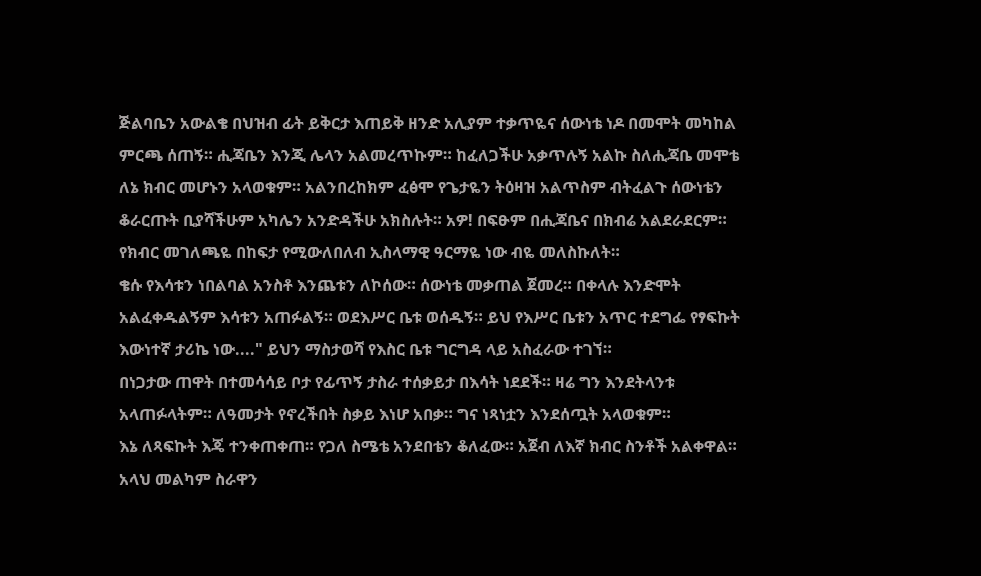ጅልባቤን አውልቄ በህዝብ ፊት ይቅርታ እጠይቅ ዘንድ አሊያም ተቃጥዬና ሰውነቴ ነዶ በመሞት መካከል ምርጫ ሰጠኝ። ሒጃቤን እንጂ ሌላን አልመረጥኩም። ከፈለጋችሁ አቃጥሉኝ አልኩ ስለሒጃቤ መሞቴ ለኔ ክብር መሆኑን አላወቁም። አልንበረከክም ፈፅሞ የጌታዬን ትዕዛዝ አልጥስም ብትፈልጉ ሰውነቴን ቆራርጡት ቢያሻችሁም አካሌን አንድዳችሁ አክስሉት። አዎ! በፍፁም በሒጃቤና በክብሬ አልደራደርም። የክብር መገለጫዬ በከፍታ የሚውለበለብ ኢስላማዊ ዓርማዬ ነው ብዬ መለስኩለት።
ቄሱ የእሳቱን ነበልባል አንስቶ እንጨቱን ለኮሰው። ሰውነቴ መቃጠል ጀመረ። በቀላሉ እንድሞት አልፈቀዱልኝም እሳቱን አጠፉልኝ። ወደእሥር ቤቱ ወሰዱኝ። ይህ የእሥር ቤቱን አጥር ተደግፌ የፃፍኩት እውነተኛ ታሪኬ ነው...." ይህን ማስታወሻ የእስር ቤቱ ግርግዳ ላይ አስፈራው ተገኘ።
በነጋታው ጠዋት በተመሳሳይ ቦታ የፊጥኝ ታስራ ተሰቃይታ በእሳት ነደደች። ዛሬ ግን እንደትላንቱ አላጠፉላትም። ለዓመታት የኖረችበት ስቃይ እነሆ አበቃ። ግና ነጻነቷን እንደሰጧት አላወቁም።
እኔ ለጻፍኩት እጄ ተንቀጠቀጠ። የጋለ ስሜቴ አንደበቴን ቆለፈው። አጀብ ለእኛ ክብር ስንቶች አልቀዋል።
አላህ መልካም ስራዋን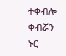ተቀብሎ ቀብሯን ኑር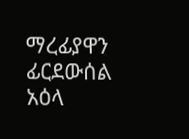ማረፊያዋን ፊርደውሰል አዕላ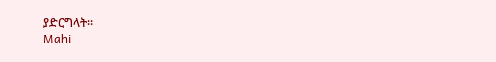ያድርግላት።
Mahi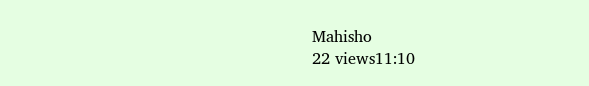Mahisho
22 views11:10